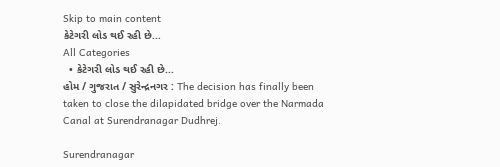Skip to main content
કેટેગરી લોડ થઈ રહી છે...
All Categories
  • કેટેગરી લોડ થઈ રહી છે...
હોમ / ગુજરાત / સુરેન્દ્રનગર : The decision has finally been taken to close the dilapidated bridge over the Narmada Canal at Surendranagar Dudhrej.

Surendranagar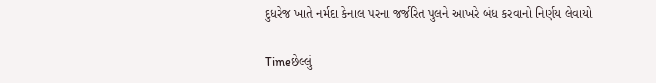દુધરેજ ખાતે નર્મદા કેનાલ પરના જર્જરિત પુલને આખરે બંધ કરવાનો નિર્ણય લેવાયો

Timeછેલ્લું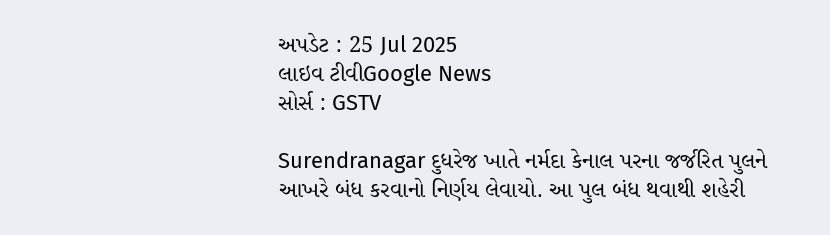અપડેટ : 25 Jul 2025
લાઇવ ટીવીGoogle News
સોર્સ : GSTV

Surendranagar દુધરેજ ખાતે નર્મદા કેનાલ પરના જર્જરિત પુલને આખરે બંધ કરવાનો નિર્ણય લેવાયો. આ પુલ બંધ થવાથી શહેરી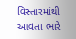વિસ્તારમાંથી આવતા ભારે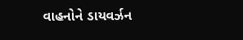વાહનોને ડાયવર્ઝન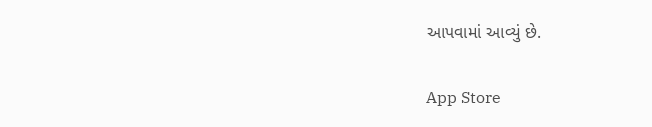આપવામાં આવ્યું છે.

App Store